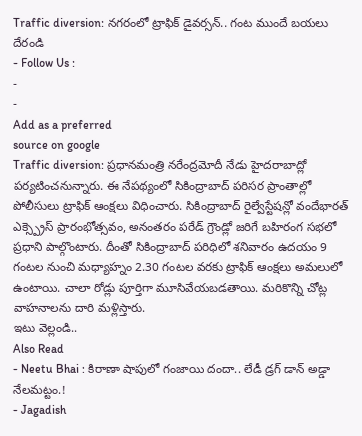Traffic diversion: నగరంలో ట్రాఫిక్ డైవర్సన్.. గంట ముందే బయలు దేరండి
- Follow Us :
-
-
Add as a preferred
source on google
Traffic diversion: ప్రధానమంత్రి నరేంద్రమోదీ నేడు హైదరాబాద్లో పర్యటించనున్నారు. ఈ నేపథ్యంలో సికింద్రాబాద్ పరిసర ప్రాంతాల్లో పోలీసులు ట్రాఫిక్ ఆంక్షలు విధించారు. సికింద్రాబాద్ రైల్వేస్టేషన్లో వందేభారత్ ఎక్స్ప్రెస్ ప్రారంభోత్సవం, అనంతరం పరేడ్ గ్రౌండ్లో జరిగే బహిరంగ సభలో ప్రధాని పాల్గొంటారు. దీంతో సికింద్రాబాద్ పరిధిలో శనివారం ఉదయం 9 గంటల నుంచి మధ్యాహ్నం 2.30 గంటల వరకు ట్రాఫిక్ ఆంక్షలు అమలులో ఉంటాయి. చాలా రోడ్లు పూర్తిగా మూసివేయబడతాయి. మరికొన్ని చోట్ల వాహనాలను దారి మళ్లిస్తారు.
ఇటు వెల్లండి..
Also Read
- Neetu Bhai : కిరాణా షాపులో గంజాయి దందా.. లేడీ డ్రగ్ డాన్ అడ్డా నేలమట్టం.!
- Jagadish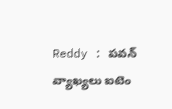Reddy : పవన్ వ్యాఖ్యలు ఐటెం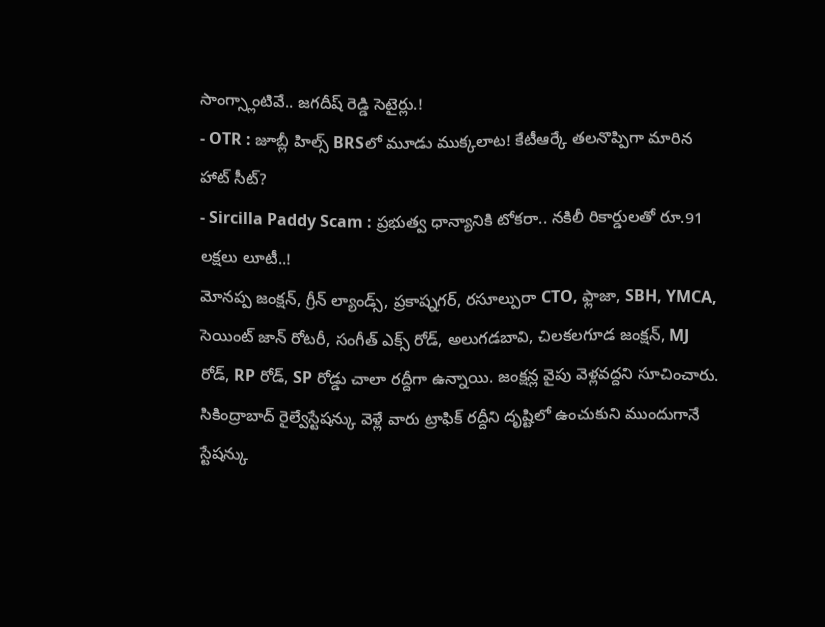సాంగ్స్లాంటివే.. జగదీష్ రెడ్డి సెటైర్లు.!
- OTR : జూబ్లీ హిల్స్ BRSలో మూడు ముక్కలాట! కేటీఆర్కే తలనొప్పిగా మారిన హాట్ సీట్?
- Sircilla Paddy Scam : ప్రభుత్వ ధాన్యానికి టోకరా.. నకిలీ రికార్డులతో రూ.91 లక్షలు లూటీ..!
మోనప్ప జంక్షన్, గ్రీన్ ల్యాండ్స్, ప్రకాష్నగర్, రసూల్పురా CTO, ఫ్లాజా, SBH, YMCA, సెయింట్ జాన్ రోటరీ, సంగీత్ ఎక్స్ రోడ్, అలుగడబావి, చిలకలగూడ జంక్షన్, MJ రోడ్, RP రోడ్, SP రోడ్డు చాలా రద్దీగా ఉన్నాయి. జంక్షన్ల వైపు వెళ్లవద్దని సూచించారు. సికింద్రాబాద్ రైల్వేస్టేషన్కు వెళ్లే వారు ట్రాఫిక్ రద్దీని దృష్టిలో ఉంచుకుని ముందుగానే స్టేషన్కు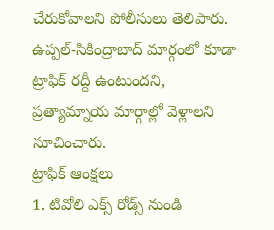చేరుకోవాలని పోలీసులు తెలిపారు. ఉప్పల్-సికింద్రాబాద్ మార్గంలో కూడా ట్రాఫిక్ రద్దీ ఉంటుందని, ప్రత్యామ్నాయ మార్గాల్లో వెళ్లాలని సూచించారు.
ట్రాఫిక్ ఆంక్షలు
1. టివోలి ఎక్స్ రోడ్స్ నుండి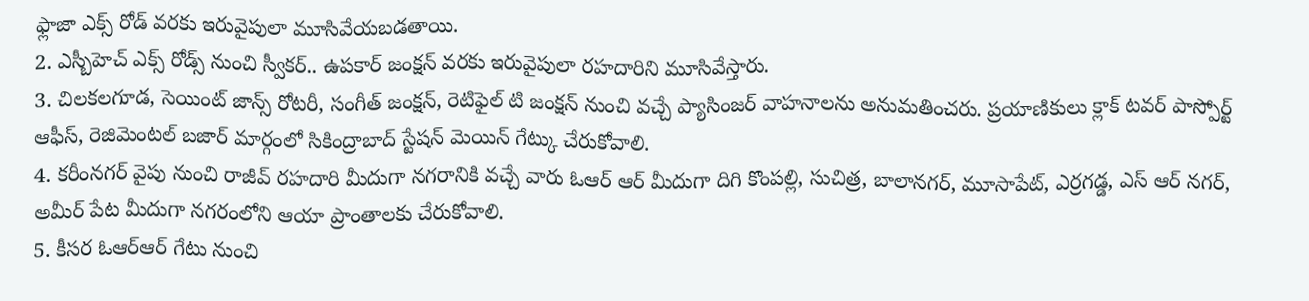ఫ్లాజా ఎక్స్ రోడ్ వరకు ఇరువైపులా మూసివేయబడతాయి.
2. ఎస్బీహెచ్ ఎక్స్ రోడ్స్ నుంచి స్వీకర్.. ఉపకార్ జంక్షన్ వరకు ఇరువైపులా రహదారిని మూసివేస్తారు.
3. చిలకలగూడ, సెయింట్ జాన్స్ రోటరీ, సంగీత్ జంక్షన్, రెటిఫైల్ టి జంక్షన్ నుంచి వచ్చే ప్యాసింజర్ వాహనాలను అనుమతించరు. ప్రయాణికులు క్లాక్ టవర్ పాస్పోర్ట్ ఆఫీస్, రెజిమెంటల్ బజార్ మార్గంలో సికింద్రాబాద్ స్టేషన్ మెయిన్ గేట్కు చేరుకోవాలి.
4. కరీంనగర్ వైపు నుంచి రాజీవ్ రహదారి మీదుగా నగరానికి వచ్చే వారు ఓఆర్ ఆర్ మీదుగా దిగి కొంపల్లి, సుచిత్ర, బాలానగర్, మూసాపేట్, ఎర్రగడ్డ, ఎస్ ఆర్ నగర్, అమీర్ పేట మీదుగా నగరంలోని ఆయా ప్రాంతాలకు చేరుకోవాలి.
5. కీసర ఓఆర్ఆర్ గేటు నుంచి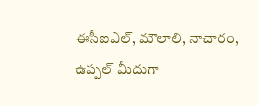ఈసీఐఎల్, మౌలాలి, నాచారం, ఉప్పల్ మీదుగా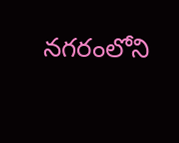నగరంలోని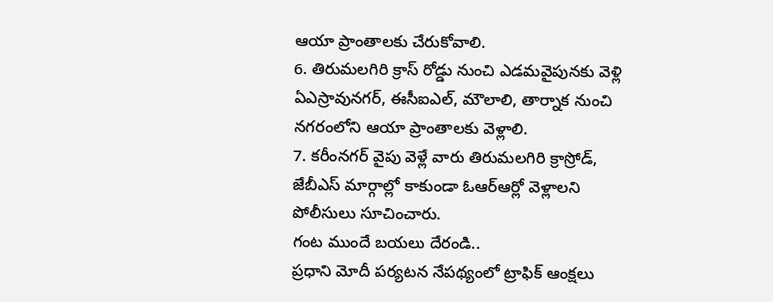ఆయా ప్రాంతాలకు చేరుకోవాలి.
6. తిరుమలగిరి క్రాస్ రోడ్డు నుంచి ఎడమవైపునకు వెళ్లి ఏఎస్రావునగర్, ఈసీఐఎల్, మౌలాలి, తార్నాక నుంచి నగరంలోని ఆయా ప్రాంతాలకు వెళ్లాలి.
7. కరీంనగర్ వైపు వెళ్లే వారు తిరుమలగిరి క్రాస్రోడ్, జేబీఎస్ మార్గాల్లో కాకుండా ఓఆర్ఆర్లో వెళ్లాలని పోలీసులు సూచించారు.
గంట ముందే బయలు దేరండి..
ప్రధాని మోదీ పర్యటన నేపథ్యంలో ట్రాఫిక్ ఆంక్షలు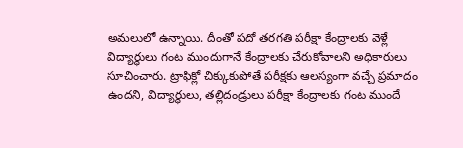అమలులో ఉన్నాయి. దీంతో పదో తరగతి పరీక్షా కేంద్రాలకు వెళ్లే విద్యార్థులు గంట ముందుగానే కేంద్రాలకు చేరుకోవాలని అధికారులు సూచించారు. ట్రాఫిక్లో చిక్కుకుపోతే పరీక్షకు ఆలస్యంగా వచ్చే ప్రమాదం ఉందని, విద్యార్థులు, తల్లిదండ్రులు పరీక్షా కేంద్రాలకు గంట ముందే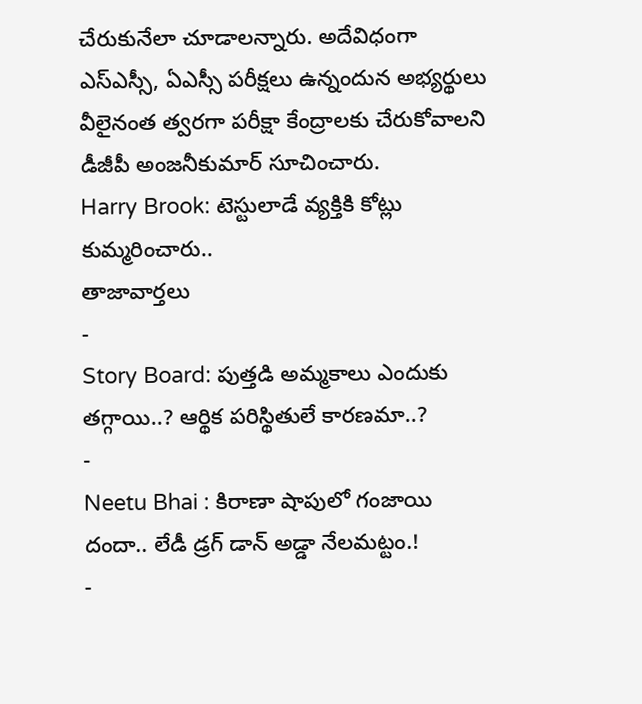చేరుకునేలా చూడాలన్నారు. అదేవిధంగా ఎస్ఎస్సీ, ఏఎస్సీ పరీక్షలు ఉన్నందున అభ్యర్థులు వీలైనంత త్వరగా పరీక్షా కేంద్రాలకు చేరుకోవాలని డీజీపీ అంజనీకుమార్ సూచించారు.
Harry Brook: టెస్టులాడే వ్యక్తికి కోట్లు కుమ్మరించారు..
తాజావార్తలు
-
Story Board: పుత్తడి అమ్మకాలు ఎందుకు తగ్గాయి..? ఆర్థిక పరిస్థితులే కారణమా..?
-
Neetu Bhai : కిరాణా షాపులో గంజాయి దందా.. లేడీ డ్రగ్ డాన్ అడ్డా నేలమట్టం.!
-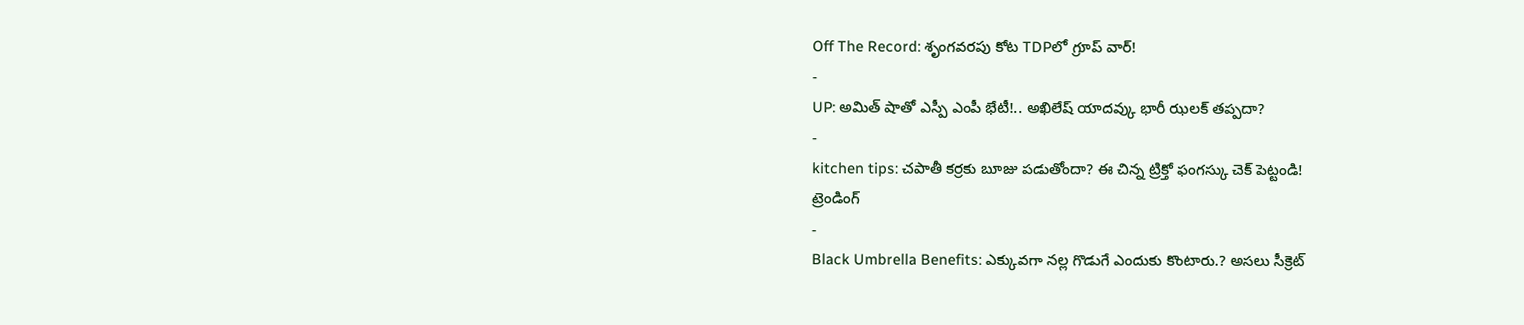Off The Record: శృంగవరపు కోట TDPలో గ్రూప్ వార్!
-
UP: అమిత్ షాతో ఎస్పీ ఎంపీ భేటీ!.. అఖిలేష్ యాదవ్కు భారీ ఝలక్ తప్పదా?
-
kitchen tips: చపాతీ కర్రకు బూజు పడుతోందా? ఈ చిన్న ట్రిక్తో ఫంగస్కు చెక్ పెట్టండి!
ట్రెండింగ్
-
Black Umbrella Benefits: ఎక్కువగా నల్ల గొడుగే ఎందుకు కొంటారు.? అసలు సీక్రెట్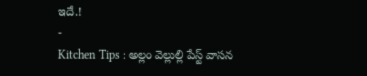ఇదే.!
-
Kitchen Tips : అల్లం వెల్లుల్లి పేస్ట్ వాసన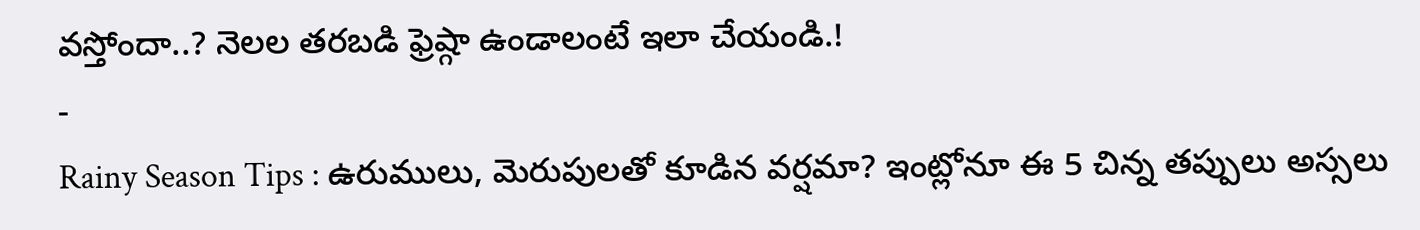వస్తోందా..? నెలల తరబడి ఫ్రెష్గా ఉండాలంటే ఇలా చేయండి.!
-
Rainy Season Tips : ఉరుములు, మెరుపులతో కూడిన వర్షమా? ఇంట్లోనూ ఈ 5 చిన్న తప్పులు అస్సలు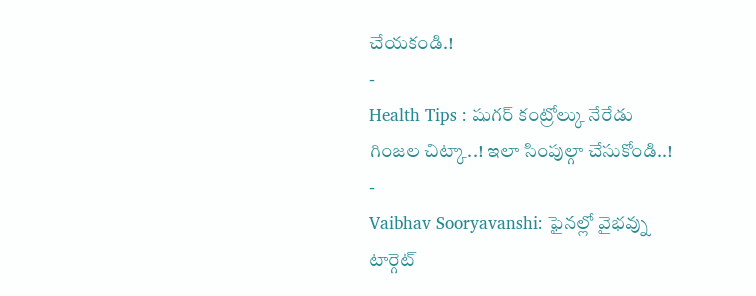చేయకండి.!
-
Health Tips : షుగర్ కంట్రోల్కు నేరేడు గింజల చిట్కా..! ఇలా సింపుల్గా చేసుకోండి..!
-
Vaibhav Sooryavanshi: ఫైనల్లో వైభవ్ను టార్గెట్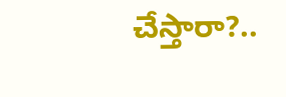చేస్తారా?..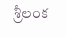శ్రీలంక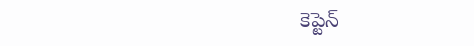కెప్టెన్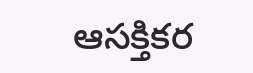ఆసక్తికర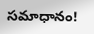సమాధానం!